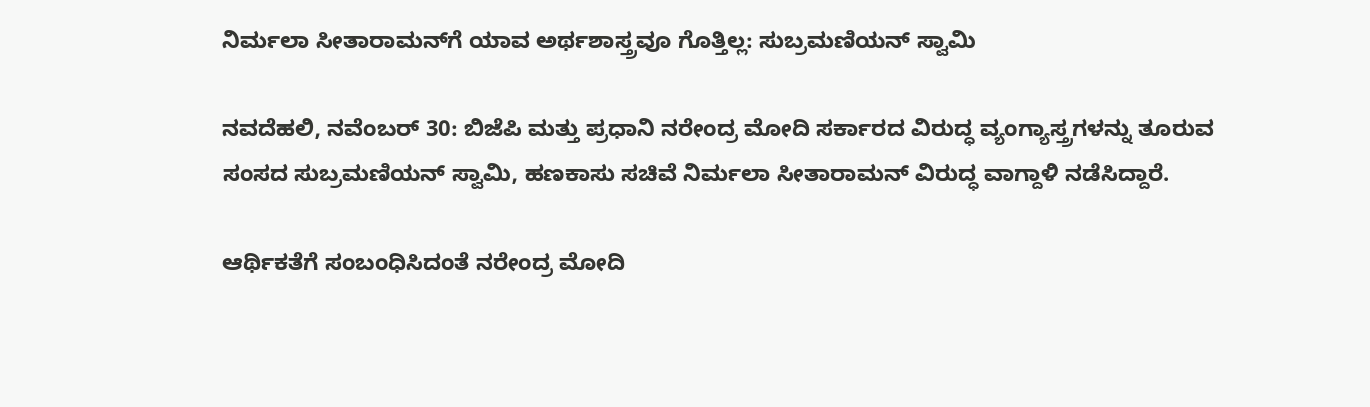ನಿರ್ಮಲಾ ಸೀತಾರಾಮನ್‌ಗೆ ಯಾವ ಅರ್ಥಶಾಸ್ತ್ರವೂ ಗೊತ್ತಿಲ್ಲ: ಸುಬ್ರಮಣಿಯನ್ ಸ್ವಾಮಿ

ನವದೆಹಲಿ, ನವೆಂಬರ್ 30: ಬಿಜೆಪಿ ಮತ್ತು ಪ್ರಧಾನಿ ನರೇಂದ್ರ ಮೋದಿ ಸರ್ಕಾರದ ವಿರುದ್ಧ ವ್ಯಂಗ್ಯಾಸ್ತ್ರಗಳನ್ನು ತೂರುವ ಸಂಸದ ಸುಬ್ರಮಣಿಯನ್ ಸ್ವಾಮಿ, ಹಣಕಾಸು ಸಚಿವೆ ನಿರ್ಮಲಾ ಸೀತಾರಾಮನ್ ವಿರುದ್ಧ ವಾಗ್ದಾಳಿ ನಡೆಸಿದ್ದಾರೆ.

ಆರ್ಥಿಕತೆಗೆ ಸಂಬಂಧಿಸಿದಂತೆ ನರೇಂದ್ರ ಮೋದಿ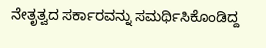ನೇತೃತ್ವದ ಸರ್ಕಾರವನ್ನು ಸಮರ್ಥಿಸಿಕೊಂಡಿದ್ದ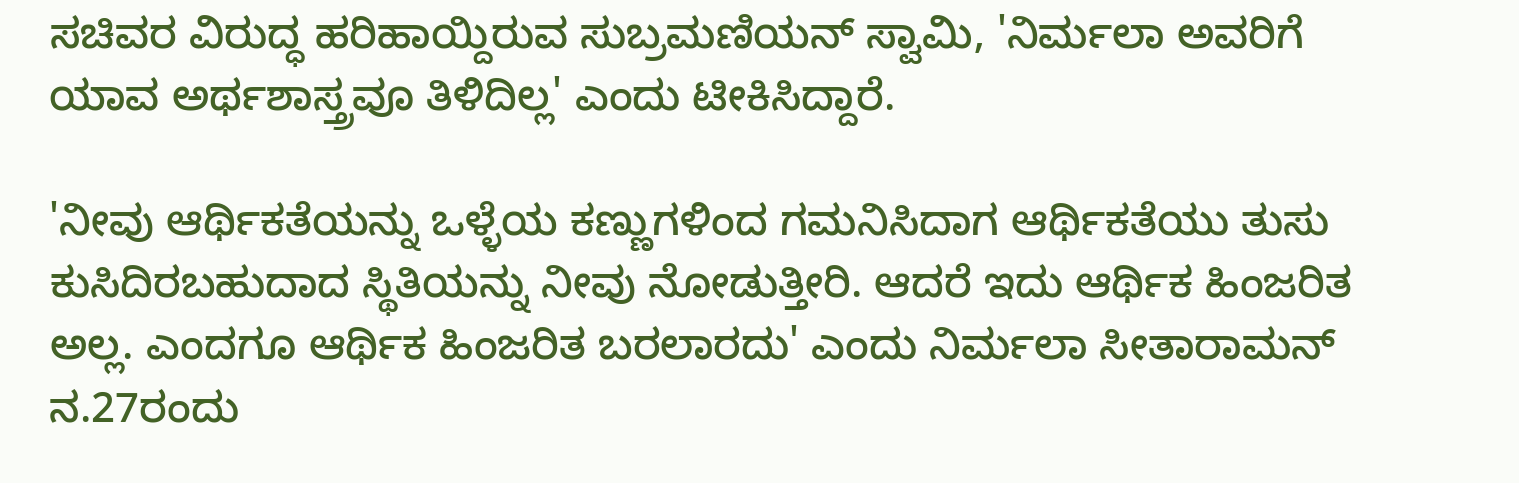ಸಚಿವರ ವಿರುದ್ಧ ಹರಿಹಾಯ್ದಿರುವ ಸುಬ್ರಮಣಿಯನ್ ಸ್ವಾಮಿ, 'ನಿರ್ಮಲಾ ಅವರಿಗೆ ಯಾವ ಅರ್ಥಶಾಸ್ತ್ರವೂ ತಿಳಿದಿಲ್ಲ' ಎಂದು ಟೀಕಿಸಿದ್ದಾರೆ.

'ನೀವು ಆರ್ಥಿಕತೆಯನ್ನು ಒಳ್ಳೆಯ ಕಣ್ಣುಗಳಿಂದ ಗಮನಿಸಿದಾಗ ಆರ್ಥಿಕತೆಯು ತುಸು ಕುಸಿದಿರಬಹುದಾದ ಸ್ಥಿತಿಯನ್ನು ನೀವು ನೋಡುತ್ತೀರಿ. ಆದರೆ ಇದು ಆರ್ಥಿಕ ಹಿಂಜರಿತ ಅಲ್ಲ. ಎಂದಗೂ ಆರ್ಥಿಕ ಹಿಂಜರಿತ ಬರಲಾರದು' ಎಂದು ನಿರ್ಮಲಾ ಸೀತಾರಾಮನ್ ನ.27ರಂದು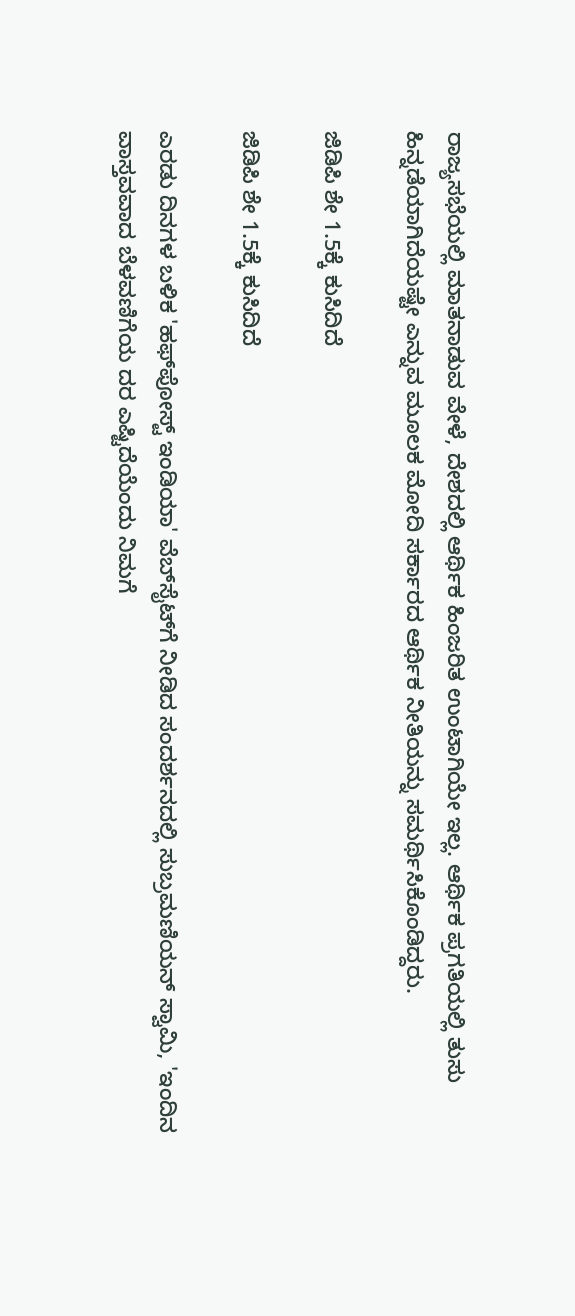ರಾಜ್ಯಸಭೆಯಲ್ಲಿ ಮಾತನಾಡುವ ವೇಳೆ, ದೇಶದಲ್ಲಿ ಆರ್ಥಿಕ ಹಿಂಜರಿತ ಉಂಟಾಗಿಯೇ ಇಲ್ಲ. ಆರ್ಥಿಕ ಪ್ರಗತಿಯಲ್ಲಿ ತುಸು ಹಿನ್ನಡೆಯಾಗಿದೆಯಷ್ಟೇ ಎನ್ನುವ ಮೂಲಕ ಮೋದಿ ಸರ್ಕಾರದ ಆರ್ಥಿಕ ನೀತಿಯನ್ನು ಸಮರ್ಥಿಸಿಕೊಂಡಿದ್ದರು.

ಜಿಡಿಪಿ ಶೇ 1.5ಕ್ಕೆ ಕುಸಿದಿದೆ

ಜಿಡಿಪಿ ಶೇ 1.5ಕ್ಕೆ ಕುಸಿದಿದೆ

ಎರಡು ದಿನಗಳ ಬಳಿಕ 'ಹಫ್‌ಪೋಸ್ಟ್ ಇಂಡಿಯಾ' ವೆಬ್‌ಸೈಟ್‌ಗೆ ನೀಡಿದ ಸಂದರ್ಶನದಲ್ಲಿ ಸುಬ್ರಮಣಿಯನ್ ಸ್ವಾಮಿ, 'ಇಂದಿನ ವಾಸ್ತವವಾದ ಬೆಳವಣಿಗೆಯ ದರ ಎಷ್ಟಿದೆಯೆಂದು ನಿಮಗೆ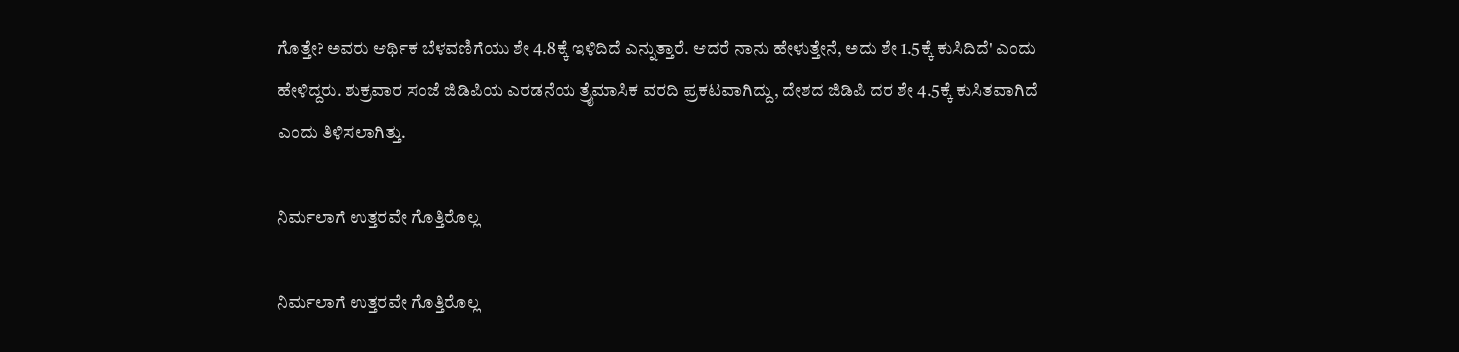ಗೊತ್ತೇ? ಅವರು ಆರ್ಥಿಕ ಬೆಳವಣಿಗೆಯು ಶೇ 4.8ಕ್ಕೆ ಇಳಿದಿದೆ ಎನ್ನುತ್ತಾರೆ. ಆದರೆ ನಾನು ಹೇಳುತ್ತೇನೆ, ಅದು ಶೇ 1.5ಕ್ಕೆ ಕುಸಿದಿದೆ' ಎಂದು ಹೇಳಿದ್ದರು. ಶುಕ್ರವಾರ ಸಂಜೆ ಜಿಡಿಪಿಯ ಎರಡನೆಯ ತ್ರೈಮಾಸಿಕ ವರದಿ ಪ್ರಕಟವಾಗಿದ್ದು, ದೇಶದ ಜಿಡಿಪಿ ದರ ಶೇ 4.5ಕ್ಕೆ ಕುಸಿತವಾಗಿದೆ ಎಂದು ತಿಳಿಸಲಾಗಿತ್ತು.

ನಿರ್ಮಲಾಗೆ ಉತ್ತರವೇ ಗೊತ್ತಿರೊಲ್ಲ

ನಿರ್ಮಲಾಗೆ ಉತ್ತರವೇ ಗೊತ್ತಿರೊಲ್ಲ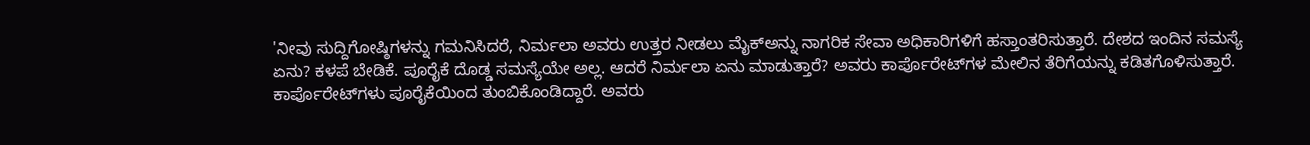'ನೀವು ಸುದ್ದಿಗೋಷ್ಠಿಗಳನ್ನು ಗಮನಿಸಿದರೆ, ನಿರ್ಮಲಾ ಅವರು ಉತ್ತರ ನೀಡಲು ಮೈಕ್‌ಅನ್ನು ನಾಗರಿಕ ಸೇವಾ ಅಧಿಕಾರಿಗಳಿಗೆ ಹಸ್ತಾಂತರಿಸುತ್ತಾರೆ. ದೇಶದ ಇಂದಿನ ಸಮಸ್ಯೆ ಏನು? ಕಳಪೆ ಬೇಡಿಕೆ. ಪೂರೈಕೆ ದೊಡ್ಡ ಸಮಸ್ಯೆಯೇ ಅಲ್ಲ. ಆದರೆ ನಿರ್ಮಲಾ ಏನು ಮಾಡುತ್ತಾರೆ? ಅವರು ಕಾರ್ಪೊರೇಟ್‌ಗಳ ಮೇಲಿನ ತೆರಿಗೆಯನ್ನು ಕಡಿತಗೊಳಿಸುತ್ತಾರೆ. ಕಾರ್ಪೊರೇಟ್‌ಗಳು ಪೂರೈಕೆಯಿಂದ ತುಂಬಿಕೊಂಡಿದ್ದಾರೆ. ಅವರು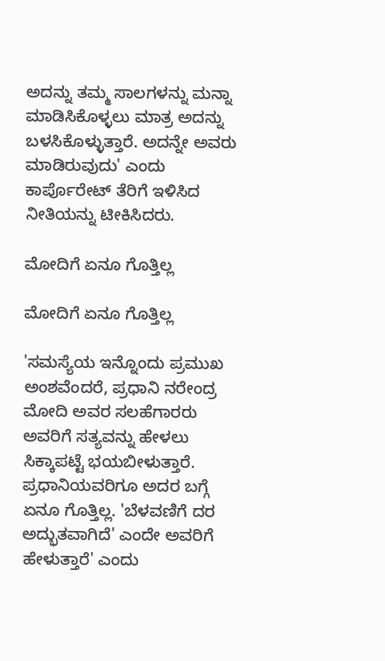ಅದನ್ನು ತಮ್ಮ ಸಾಲಗಳನ್ನು ಮನ್ನಾ ಮಾಡಿಸಿಕೊಳ್ಳಲು ಮಾತ್ರ ಅದನ್ನು ಬಳಸಿಕೊಳ್ಳುತ್ತಾರೆ. ಅದನ್ನೇ ಅವರು ಮಾಡಿರುವುದು' ಎಂದು ಕಾರ್ಪೊರೇಟ್ ತೆರಿಗೆ ಇಳಿಸಿದ ನೀತಿಯನ್ನು ಟೀಕಿಸಿದರು.

ಮೋದಿಗೆ ಏನೂ ಗೊತ್ತಿಲ್ಲ

ಮೋದಿಗೆ ಏನೂ ಗೊತ್ತಿಲ್ಲ

'ಸಮಸ್ಯೆಯ ಇನ್ನೊಂದು ಪ್ರಮುಖ ಅಂಶವೆಂದರೆ, ಪ್ರಧಾನಿ ನರೇಂದ್ರ ಮೋದಿ ಅವರ ಸಲಹೆಗಾರರು ಅವರಿಗೆ ಸತ್ಯವನ್ನು ಹೇಳಲು ಸಿಕ್ಕಾಪಟ್ಟೆ ಭಯಬೀಳುತ್ತಾರೆ. ಪ್ರಧಾನಿಯವರಿಗೂ ಅದರ ಬಗ್ಗೆ ಏನೂ ಗೊತ್ತಿಲ್ಲ. 'ಬೆಳವಣಿಗೆ ದರ ಅದ್ಭುತವಾಗಿದೆ' ಎಂದೇ ಅವರಿಗೆ ಹೇಳುತ್ತಾರೆ' ಎಂದು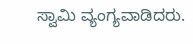ಸ್ವಾಮಿ ವ್ಯಂಗ್ಯವಾಡಿದರು.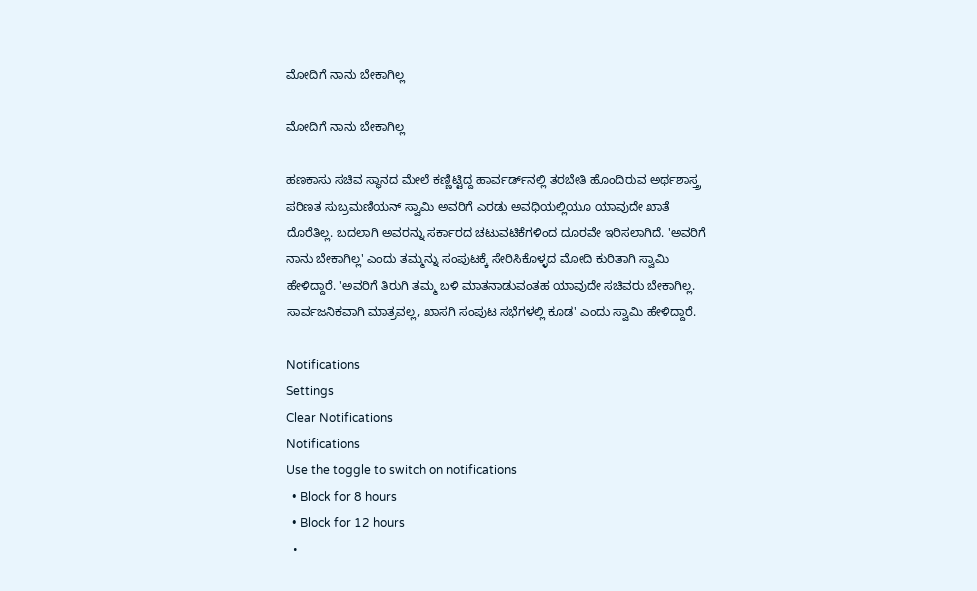ಮೋದಿಗೆ ನಾನು ಬೇಕಾಗಿಲ್ಲ

ಮೋದಿಗೆ ನಾನು ಬೇಕಾಗಿಲ್ಲ

ಹಣಕಾಸು ಸಚಿವ ಸ್ಥಾನದ ಮೇಲೆ ಕಣ್ಣಿಟ್ಟಿದ್ದ ಹಾರ್ವರ್ಡ್‌ನಲ್ಲಿ ತರಬೇತಿ ಹೊಂದಿರುವ ಅರ್ಥಶಾಸ್ತ್ರ ಪರಿಣತ ಸುಬ್ರಮಣಿಯನ್ ಸ್ವಾಮಿ ಅವರಿಗೆ ಎರಡು ಅವಧಿಯಲ್ಲಿಯೂ ಯಾವುದೇ ಖಾತೆ ದೊರೆತಿಲ್ಲ. ಬದಲಾಗಿ ಅವರನ್ನು ಸರ್ಕಾರದ ಚಟುವಟಿಕೆಗಳಿಂದ ದೂರವೇ ಇರಿಸಲಾಗಿದೆ. 'ಅವರಿಗೆ ನಾನು ಬೇಕಾಗಿಲ್ಲ' ಎಂದು ತಮ್ಮನ್ನು ಸಂಪುಟಕ್ಕೆ ಸೇರಿಸಿಕೊಳ್ಳದ ಮೋದಿ ಕುರಿತಾಗಿ ಸ್ವಾಮಿ ಹೇಳಿದ್ದಾರೆ. 'ಅವರಿಗೆ ತಿರುಗಿ ತಮ್ಮ ಬಳಿ ಮಾತನಾಡುವಂತಹ ಯಾವುದೇ ಸಚಿವರು ಬೇಕಾಗಿಲ್ಲ. ಸಾರ್ವಜನಿಕವಾಗಿ ಮಾತ್ರವಲ್ಲ, ಖಾಸಗಿ ಸಂಪುಟ ಸಭೆಗಳಲ್ಲಿ ಕೂಡ' ಎಂದು ಸ್ವಾಮಿ ಹೇಳಿದ್ದಾರೆ.

Notifications
Settings
Clear Notifications
Notifications
Use the toggle to switch on notifications
  • Block for 8 hours
  • Block for 12 hours
  •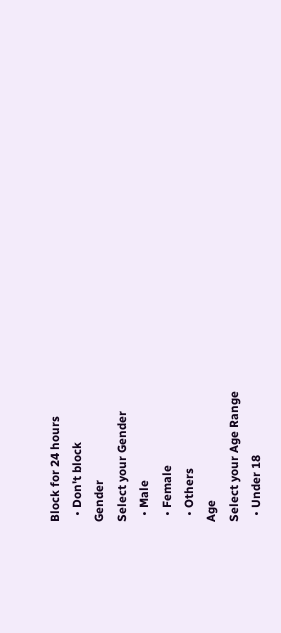Block for 24 hours
  • Don't block
Gender
Select your Gender
  • Male
  • Female
  • Others
Age
Select your Age Range
  • Under 18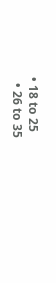• 18 to 25
  • 26 to 35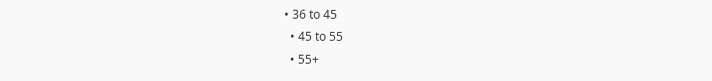• 36 to 45
  • 45 to 55
  • 55+